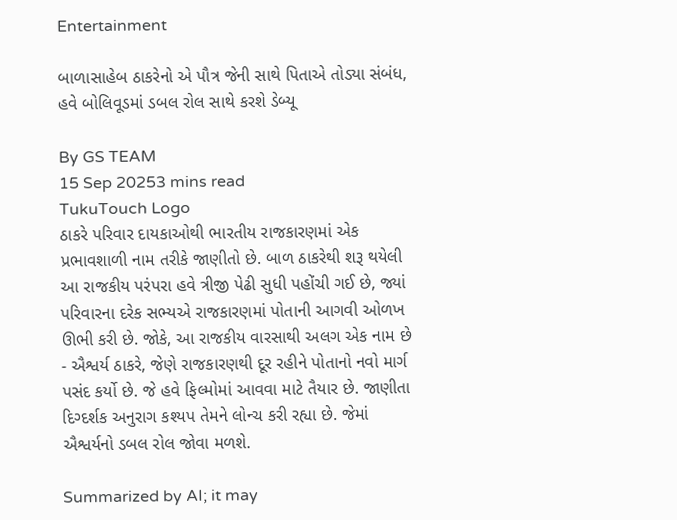Entertainment

બાળાસાહેબ ઠાકરેનો એ પૌત્ર જેની સાથે પિતાએ તોડ્યા સંબંધ, હવે બોલિવૂડમાં ડબલ રોલ સાથે કરશે ડેબ્યૂ

By GS TEAM
15 Sep 20253 mins read
TukuTouch Logo
ઠાકરે પરિવાર દાયકાઓથી ભારતીય રાજકારણમાં એક પ્રભાવશાળી નામ તરીકે જાણીતો છે. બાળ ઠાકરેથી શરૂ થયેલી આ રાજકીય પરંપરા હવે ત્રીજી પેઢી સુધી પહોંચી ગઈ છે, જ્યાં પરિવારના દરેક સભ્યએ રાજકારણમાં પોતાની આગવી ઓળખ ઊભી કરી છે. જોકે, આ રાજકીય વારસાથી અલગ એક નામ છે - ઐશ્વર્ય ઠાકરે, જેણે રાજકારણથી દૂર રહીને પોતાનો નવો માર્ગ પસંદ કર્યો છે. જે હવે ફિલ્મોમાં આવવા માટે તૈયાર છે. જાણીતા દિગ્દર્શક અનુરાગ કશ્યપ તેમને લોન્ચ કરી રહ્યા છે. જેમાં ઐશ્વર્યનો ડબલ રોલ જોવા મળશે.

Summarized by AI; it may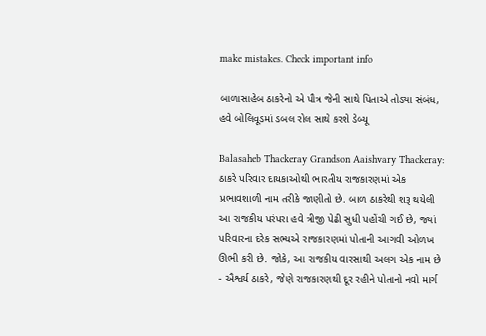make mistakes. Check important info

બાળાસાહેબ ઠાકરેનો એ પૌત્ર જેની સાથે પિતાએ તોડ્યા સંબંધ, હવે બોલિવૂડમાં ડબલ રોલ સાથે કરશે ડેબ્યૂ

Balasaheb Thackeray Grandson Aaishvary Thackeray: ઠાકરે પરિવાર દાયકાઓથી ભારતીય રાજકારણમાં એક પ્રભાવશાળી નામ તરીકે જાણીતો છે. બાળ ઠાકરેથી શરૂ થયેલી આ રાજકીય પરંપરા હવે ત્રીજી પેઢી સુધી પહોંચી ગઈ છે, જ્યાં પરિવારના દરેક સભ્યએ રાજકારણમાં પોતાની આગવી ઓળખ ઊભી કરી છે. જોકે, આ રાજકીય વારસાથી અલગ એક નામ છે - ઐશ્વર્ય ઠાકરે, જેણે રાજકારણથી દૂર રહીને પોતાનો નવો માર્ગ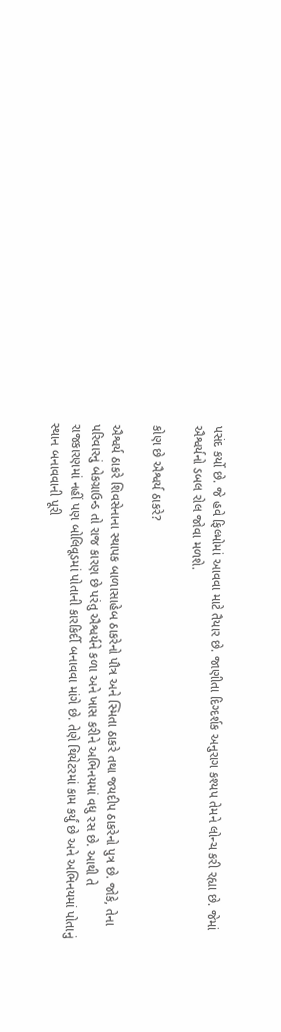પસંદ કર્યો છે. જે હવે ફિલ્મોમાં આવવા માટે તૈયાર છે. જાણીતા દિગ્દર્શક અનુરાગ કશ્યપ તેમને લોન્ચ કરી રહ્યા છે. જેમાં ઐશ્વર્યનો ડબલ રોલ જોવા મળશે.

કોણ છે ઐશ્વર્ય ઠાકરે?

ઐશ્વર્ય ઠાકરે શિવસેનાના સ્થાપક બાળાસાહેબ ઠાકરેનો પૌત્ર અને સ્મિતા ઠાકરે તથા જયદીપ ઠાકરેનો પુત્ર છે. જોકે, તેના પરિવારનું બેકગ્રાઉન્ડ તો રાજ કારણ છે પરંતુ ઐશ્વર્યને કળા અને ખાસ કરીને અભિનયમાં વધુ રસ છે. આથી તે રાજકારણમાં નહીં પણ બોલિવૂડમાં પોતાની કારકિર્દી બનાવવા માંગે છે. તેણે થિયેટરમાં કામ કર્યું છે અને અભિનયમાં પોતાનું સ્થાન બનાવવાની પૂરી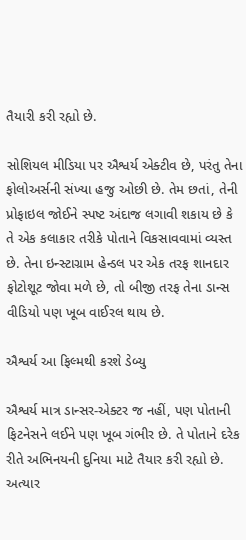તૈયારી કરી રહ્યો છે.

સોશિયલ મીડિયા પર ઐશ્વર્ય એક્ટીવ છે, પરંતુ તેના ફોલોઅર્સની સંખ્યા હજુ ઓછી છે. તેમ છતાં, તેની પ્રોફાઇલ જોઈને સ્પષ્ટ અંદાજ લગાવી શકાય છે કે તે એક કલાકાર તરીકે પોતાને વિકસાવવામાં વ્યસ્ત છે. તેના ઇન્સ્ટાગ્રામ હેન્ડલ પર એક તરફ શાનદાર ફોટોશૂટ જોવા મળે છે, તો બીજી તરફ તેના ડાન્સ વીડિયો પણ ખૂબ વાઈરલ થાય છે.

ઐશ્વર્ય આ ફિલ્મથી કરશે ડેબ્યુ

ઐશ્વર્ય માત્ર ડાન્સર-એક્ટર જ નહીં, પણ પોતાની ફિટનેસને લઈને પણ ખૂબ ગંભીર છે. તે પોતાને દરેક રીતે અભિનયની દુનિયા માટે તૈયાર કરી રહ્યો છે. અત્યાર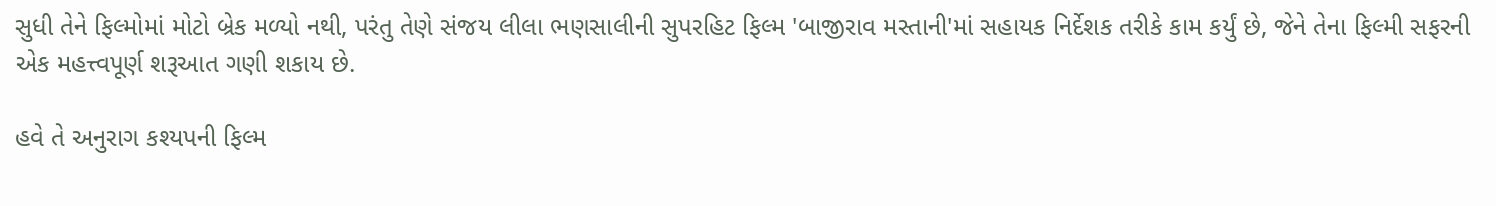સુધી તેને ફિલ્મોમાં મોટો બ્રેક મળ્યો નથી, પરંતુ તેણે સંજય લીલા ભણસાલીની સુપરહિટ ફિલ્મ 'બાજીરાવ મસ્તાની'માં સહાયક નિર્દેશક તરીકે કામ કર્યું છે, જેને તેના ફિલ્મી સફરની એક મહત્ત્વપૂર્ણ શરૂઆત ગણી શકાય છે.

હવે તે અનુરાગ કશ્યપની ફિલ્મ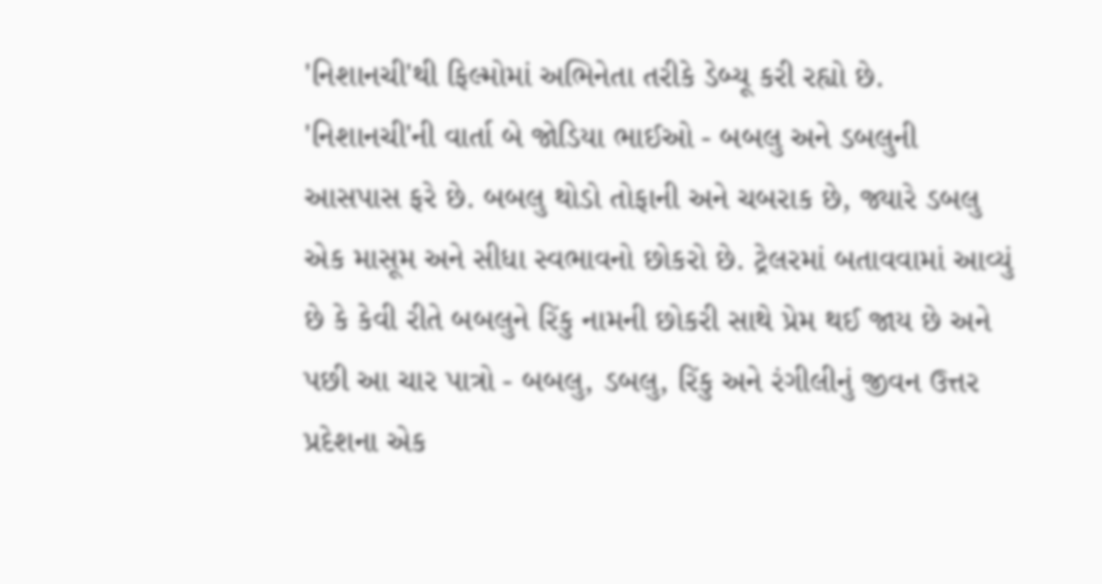'નિશાનચી'થી ફિલ્મોમાં અભિનેતા તરીકે ડેબ્યૂ કરી રહ્યો છે.  'નિશાનચી'ની વાર્તા બે જોડિયા ભાઈઓ - બબલુ અને ડબલુની આસપાસ ફરે છે. બબલુ થોડો તોફાની અને ચબરાક છે, જ્યારે ડબલુ એક માસૂમ અને સીધા સ્વભાવનો છોકરો છે. ટ્રેલરમાં બતાવવામાં આવ્યું છે કે કેવી રીતે બબલુને રિંકુ નામની છોકરી સાથે પ્રેમ થઈ જાય છે અને પછી આ ચાર પાત્રો - બબલુ, ડબલુ, રિંકુ અને રંગીલીનું જીવન ઉત્તર પ્રદેશના એક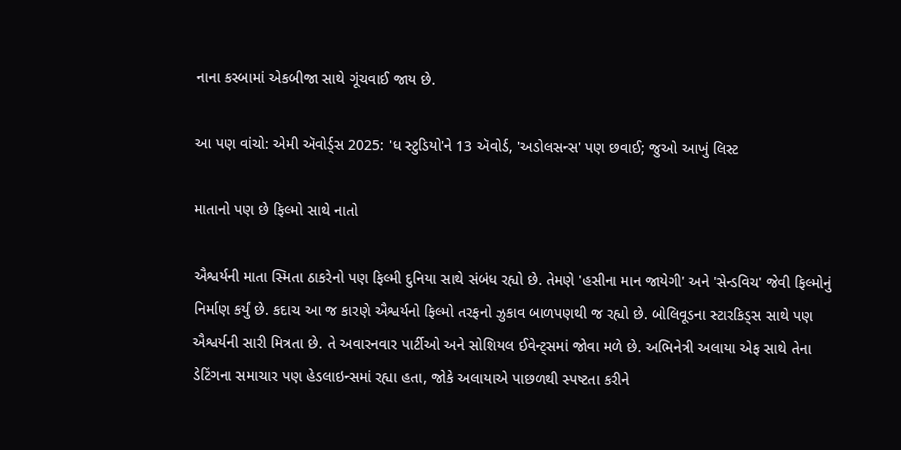નાના કસ્બામાં એકબીજા સાથે ગૂંચવાઈ જાય છે.

આ પણ વાંચો: એમી ઍવોર્ડ્સ 2025: 'ધ સ્ટુડિયો'ને 13 ઍવોર્ડ, 'અડોલસન્સ' પણ છવાઈ; જુઓ આખું લિસ્ટ

માતાનો પણ છે ફિલ્મો સાથે નાતો

ઐશ્વર્યની માતા સ્મિતા ઠાકરેનો પણ ફિલ્મી દુનિયા સાથે સંબંધ રહ્યો છે. તેમણે 'હસીના માન જાયેગી' અને 'સેન્ડવિચ' જેવી ફિલ્મોનું નિર્માણ કર્યું છે. કદાચ આ જ કારણે ઐશ્વર્યનો ફિલ્મો તરફનો ઝુકાવ બાળપણથી જ રહ્યો છે. બોલિવૂડના સ્ટારકિડ્સ સાથે પણ ઐશ્વર્યની સારી મિત્રતા છે. તે અવારનવાર પાર્ટીઓ અને સોશિયલ ઈવેન્ટ્સમાં જોવા મળે છે. અભિનેત્રી અલાયા એફ સાથે તેના ડેટિંગના સમાચાર પણ હેડલાઇન્સમાં રહ્યા હતા, જોકે અલાયાએ પાછળથી સ્પષ્ટતા કરીને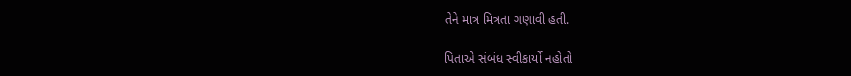તેને માત્ર મિત્રતા ગણાવી હતી.

પિતાએ સંબંધ સ્વીકાર્યો નહોતો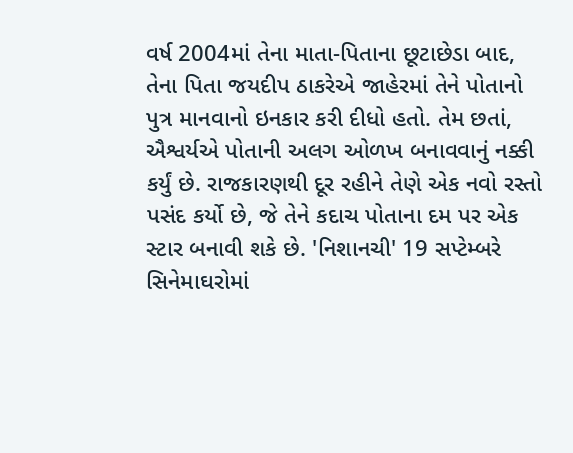વર્ષ 2004માં તેના માતા-પિતાના છૂટાછેડા બાદ, તેના પિતા જયદીપ ઠાકરેએ જાહેરમાં તેને પોતાનો પુત્ર માનવાનો ઇનકાર કરી દીધો હતો. તેમ છતાં, ઐશ્વર્યએ પોતાની અલગ ઓળખ બનાવવાનું નક્કી કર્યું છે. રાજકારણથી દૂર રહીને તેણે એક નવો રસ્તો પસંદ કર્યો છે, જે તેને કદાચ પોતાના દમ પર એક સ્ટાર બનાવી શકે છે. 'નિશાનચી' 19 સપ્ટેમ્બરે સિનેમાઘરોમાં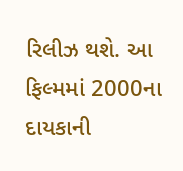રિલીઝ થશે. આ ફિલ્મમાં 2000ના દાયકાની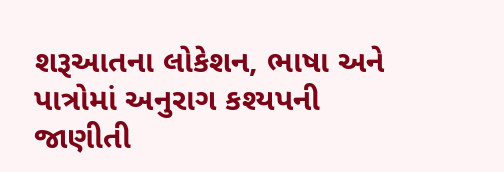શરૂઆતના લોકેશન, ભાષા અને પાત્રોમાં અનુરાગ કશ્યપની જાણીતી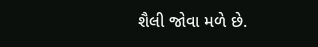શૈલી જોવા મળે છે.